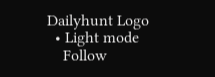Dailyhunt Logo
  • Light mode
    Follow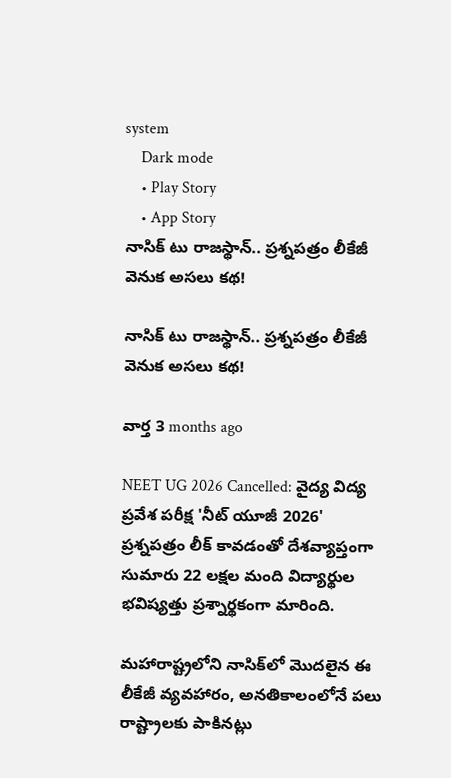system
    Dark mode
    • Play Story
    • App Story
నాసిక్ టు రాజస్థాన్.. ప్రశ్నపత్రం లీకేజీ వెనుక అసలు కథ!

నాసిక్ టు రాజస్థాన్.. ప్రశ్నపత్రం లీకేజీ వెనుక అసలు కథ!

వార్త 3 months ago

NEET UG 2026 Cancelled: వైద్య విద్య ప్రవేశ పరీక్ష 'నీట్ యూజీ 2026' ప్రశ్నపత్రం లీక్ కావడంతో దేశవ్యాప్తంగా సుమారు 22 లక్షల మంది విద్యార్థుల భవిష్యత్తు ప్రశ్నార్థకంగా మారింది.

మహారాష్ట్రలోని నాసిక్‌లో మొదలైన ఈ లీకేజీ వ్యవహారం, అనతికాలంలోనే పలు రాష్ట్రాలకు పాకినట్లు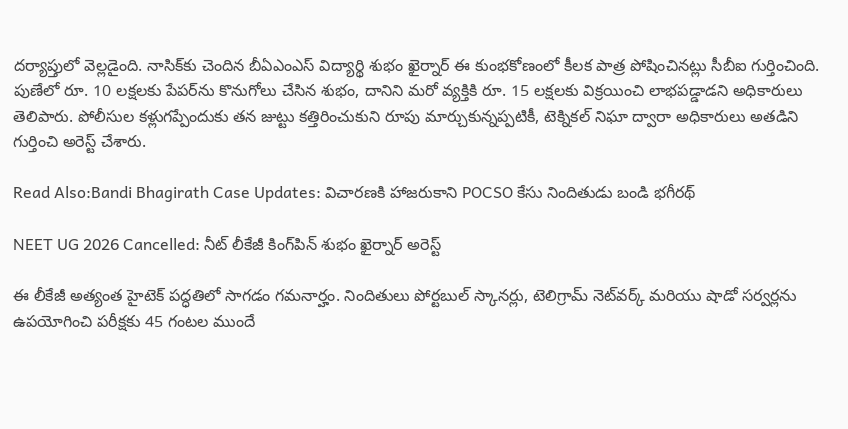దర్యాప్తులో వెల్లడైంది. నాసిక్‌కు చెందిన బీఏఎంఎస్ విద్యార్థి శుభం ఖైర్నార్ ఈ కుంభకోణంలో కీలక పాత్ర పోషించినట్లు సీబీఐ గుర్తించింది. పుణేలో రూ. 10 లక్షలకు పేపర్‌ను కొనుగోలు చేసిన శుభం, దానిని మరో వ్యక్తికి రూ. 15 లక్షలకు విక్రయించి లాభపడ్డాడని అధికారులు తెలిపారు. పోలీసుల కళ్లుగప్పేందుకు తన జుట్టు కత్తిరించుకుని రూపు మార్చుకున్నప్పటికీ, టెక్నికల్ నిఘా ద్వారా అధికారులు అతడిని గుర్తించి అరెస్ట్ చేశారు.

Read Also:Bandi Bhagirath Case Updates: విచారణకి హాజరుకాని POCSO కేసు నిందితుడు బండి భగీరథ్

NEET UG 2026 Cancelled: నీట్ లీకేజీ కింగ్‌పిన్ శుభం ఖైర్నార్ అరెస్ట్

ఈ లీకేజీ అత్యంత హైటెక్ పద్ధతిలో సాగడం గమనార్హం. నిందితులు పోర్టబుల్ స్కానర్లు, టెలిగ్రామ్ నెట్‌వర్క్ మరియు షాడో సర్వర్లను ఉపయోగించి పరీక్షకు 45 గంటల ముందే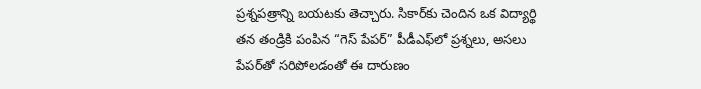ప్రశ్నపత్రాన్ని బయటకు తెచ్చారు. సికార్‌కు చెందిన ఒక విద్యార్థి తన తండ్రికి పంపిన “గెస్ పేపర్” పీడీఎఫ్‌లో ప్రశ్నలు, అసలు పేపర్‌తో సరిపోలడంతో ఈ దారుణం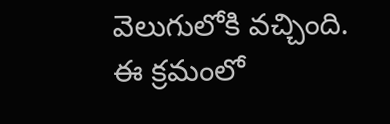వెలుగులోకి వచ్చింది. ఈ క్రమంలో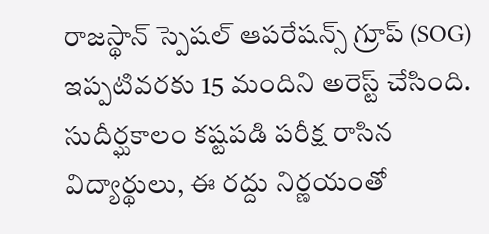రాజస్థాన్ స్పెషల్ ఆపరేషన్స్ గ్రూప్ (SOG) ఇప్పటివరకు 15 మందిని అరెస్ట్ చేసింది. సుదీర్ఘకాలం కష్టపడి పరీక్ష రాసిన విద్యార్థులు, ఈ రద్దు నిర్ణయంతో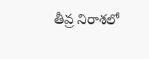తీవ్ర నిరాశలో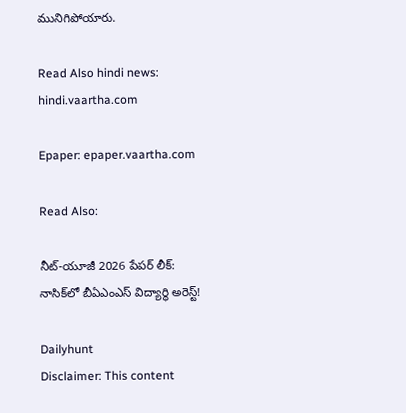మునిగిపోయారు.

Read Also hindi news: hindi.vaartha.com

Epaper: epaper.vaartha.com

Read Also:

నీట్-యూజీ 2026 పేపర్ లీక్: నాసిక్‌లో బీఏఎంఎస్ విద్యార్థి అరెస్ట్!

Dailyhunt
Disclaimer: This content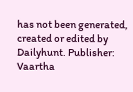has not been generated, created or edited by Dailyhunt. Publisher: Vaartha